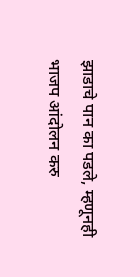झाडाचे पान का पडले, म्हणूनही भाजप आंदोलन करु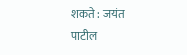शकते : जयंत पाटील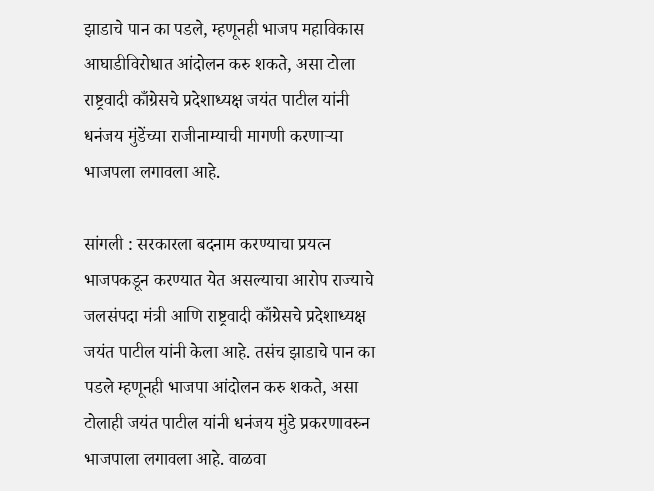झाडाचे पान का पडले, म्हणूनही भाजप महाविकास आघाडीविरोधात आंदोलन करु शकते, असा टोला राष्ट्रवादी काँग्रेसचे प्रदेशाध्यक्ष जयंत पाटील यांनी धनंजय मुंडेंच्या राजीनाम्याची मागणी करणाऱ्या भाजपला लगावला आहे.

सांगली : सरकारला बदनाम करण्याचा प्रयत्न भाजपकडून करण्यात येत असल्याचा आरोप राज्याचे जलसंपदा मंत्री आणि राष्ट्रवादी काँग्रेसचे प्रदेशाध्यक्ष जयंत पाटील यांनी केला आहे. तसंच झाडाचे पान का पडले म्हणूनही भाजपा आंदोलन करु शकते, असा टोलाही जयंत पाटील यांनी धनंजय मुंडे प्रकरणावरुन भाजपाला लगावला आहे. वाळवा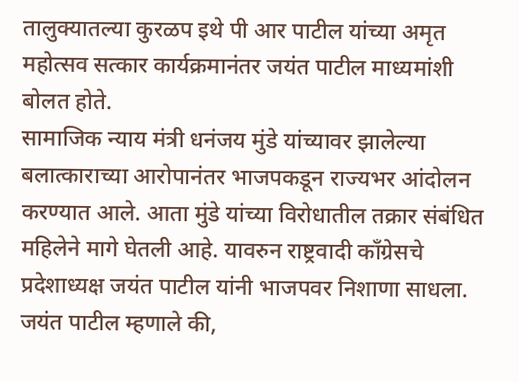तालुक्यातल्या कुरळप इथे पी आर पाटील यांच्या अमृत महोत्सव सत्कार कार्यक्रमानंतर जयंत पाटील माध्यमांशी बोलत होते.
सामाजिक न्याय मंत्री धनंजय मुंडे यांच्यावर झालेल्या बलात्काराच्या आरोपानंतर भाजपकडून राज्यभर आंदोलन करण्यात आले. आता मुंडे यांच्या विरोधातील तक्रार संबंधित महिलेने मागे घेतली आहे. यावरुन राष्ट्रवादी काँग्रेसचे प्रदेशाध्यक्ष जयंत पाटील यांनी भाजपवर निशाणा साधला. जयंत पाटील म्हणाले की,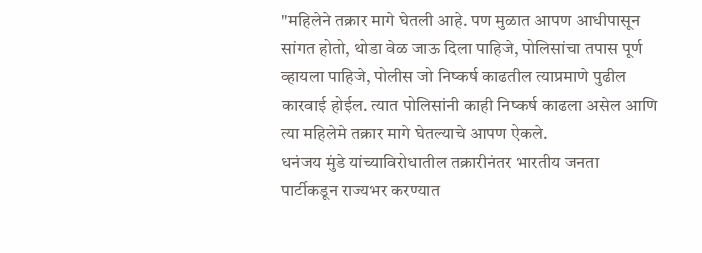"महिलेने तक्रार मागे घेतली आहे. पण मुळात आपण आधीपासून सांगत होतो, थोडा वेळ जाऊ दिला पाहिजे, पोलिसांचा तपास पूर्ण व्हायला पाहिजे, पोलीस जो निष्कर्ष काढतील त्याप्रमाणे पुढील कारवाई होईल. त्यात पोलिसांनी काही निष्कर्ष काढला असेल आणि त्या महिलेमे तक्रार मागे घेतल्याचे आपण ऐकले.
धनंजय मुंडे यांच्याविरोधातील तक्रारीनंतर भारतीय जनता पार्टीकडून राज्यभर करण्यात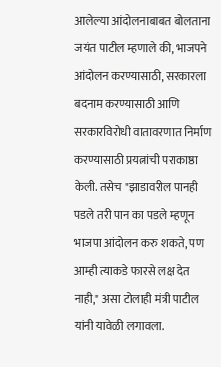आलेल्या आंदोलनाबाबत बोलताना जयंत पाटील म्हणाले की, भाजपने आंदोलन करण्यासाठी, सरकारला बदनाम करण्यासाठी आणि सरकारविरोधी वातावरणात निर्माण करण्यासाठी प्रयत्नांची पराकाष्ठा केली. तसेच "झाडावरील पानही पडले तरी पान का पडले म्हणून भाजपा आंदोलन करु शकते, पण आम्ही त्याकडे फारसे लक्ष देत नाही," असा टोलाही मंत्री पाटील यांनी यावेळी लगावला.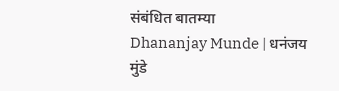संबंधित बातम्या
Dhananjay Munde | धनंजय मुंडे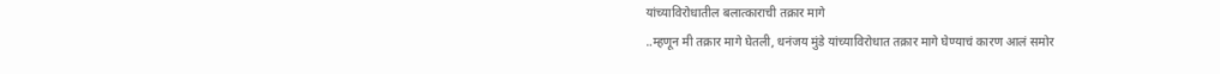यांच्याविरोधातील बलात्काराची तक्रार मागे
..म्हणून मी तक्रार मागे घेतली, धनंजय मुंडे यांच्याविरोधात तक्रार मागे घेण्याचं कारण आलं समोर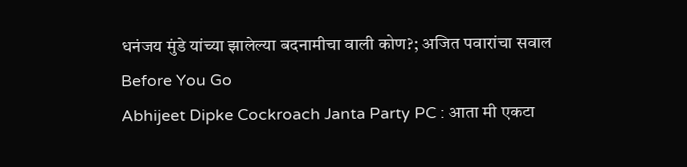धनंजय मुंडे यांच्या झालेल्या बदनामीचा वाली कोण?; अजित पवारांचा सवाल
Before You Go
Abhijeet Dipke Cockroach Janta Party PC : आता मी एकटा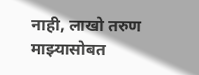नाही, लाखो तरुण माझ्यासोबत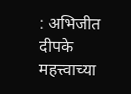: अभिजीत दीपके
महत्त्वाच्या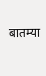बातम्या